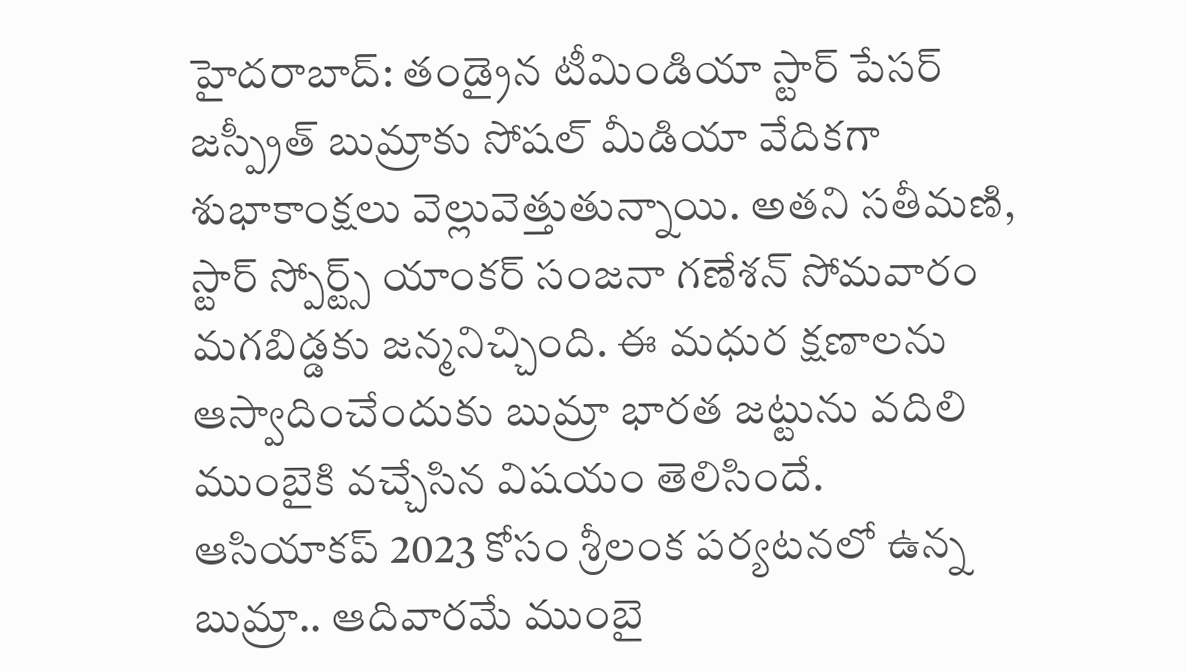హైదరాబాద్: తండ్రైన టీమిండియా స్టార్ పేసర్ జస్ప్రీత్ బుమ్రాకు సోషల్ మీడియా వేదికగా శుభాకాంక్షలు వెల్లువెత్తుతున్నాయి. అతని సతీమణి, స్టార్ స్పోర్ట్స్ యాంకర్ సంజనా గణేశన్ సోమవారం మగబిడ్డకు జన్మనిచ్చింది. ఈ మధుర క్షణాలను ఆస్వాదించేందుకు బుమ్రా భారత జట్టును వదిలి ముంబైకి వచ్చేసిన విషయం తెలిసిందే.
ఆసియాకప్ 2023 కోసం శ్రీలంక పర్యటనలో ఉన్న బుమ్రా.. ఆదివారమే ముంబై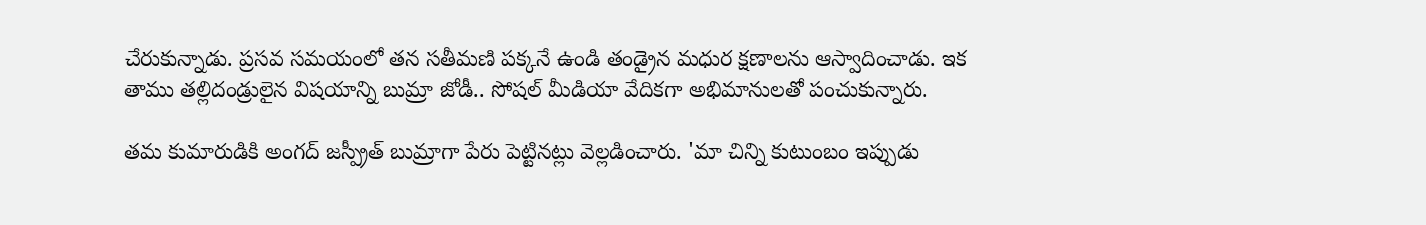చేరుకున్నాడు. ప్రసవ సమయంలో తన సతీమణి పక్కనే ఉండి తండ్రైన మధుర క్షణాలను ఆస్వాదించాడు. ఇక తాము తల్లిదండ్రులైన విషయాన్ని బుమ్రా జోడీ.. సోషల్ మీడియా వేదికగా అభిమానులతో పంచుకున్నారు.

తమ కుమారుడికి అంగద్ జస్ప్రీత్ బుమ్రాగా పేరు పెట్టినట్లు వెల్లడించారు. 'మా చిన్ని కుటుంబం ఇప్పుడు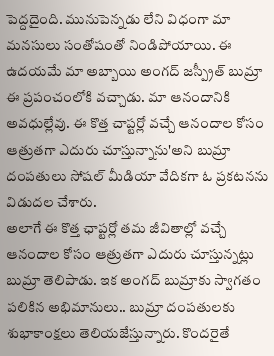పెద్దదైంది. మునుపెన్నడు లేని విధంగా మా మనసులు సంతోషంతో నిండిపోయాయి. ఈ ఉదయమే మా అబ్బాయి అంగద్ జస్ప్రీత్ బుమ్రా ఈ ప్రపంచంలోకి వచ్చాడు. మా ఆనందానికి అవధుల్లేవు. ఈ కొత్త చాప్టర్లో వచ్చే ఆనందాల కోసం ఆత్రుతగా ఎదురు చూస్తున్నాను'అని బుమ్రా దంపతులు సోషల్ మీడియా వేదికగా ఓ ప్రకటనను విడుదల చేశారు.
అలాగే ఈ కొత్త ఛాప్టర్లో తమ జీవితాల్లో వచ్చే ఆనందాల కోసం ఆత్రుతగా ఎదురు చూస్తున్నట్లు బుమ్రా తెలిపాడు. ఇక అంగద్ బుమ్రాకు స్వాగతం పలికిన అభిమానులు.. బుమ్రా దంపతులకు శుభాకాంక్షలు తెలియజేస్తున్నారు. కొందరైతే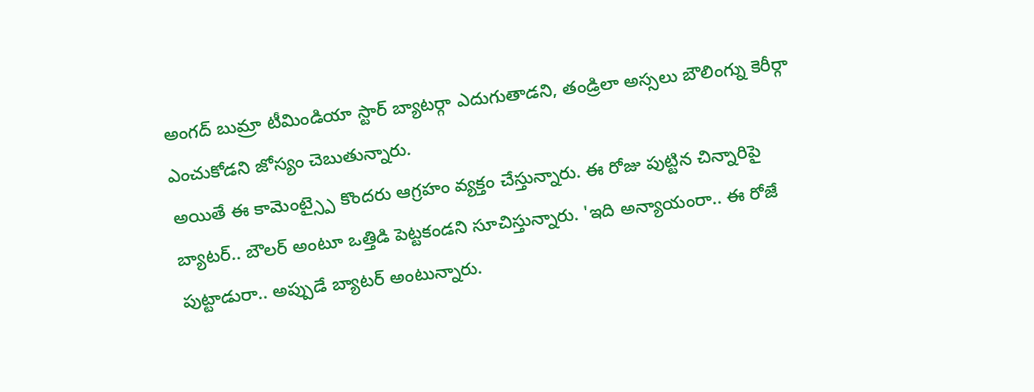అంగద్ బుమ్రా టీమిండియా స్టార్ బ్యాటర్గా ఎదుగుతాడని, తండ్రిలా అస్సలు బౌలింగ్ను కెరీర్గా ఎంచుకోడని జోస్యం చెబుతున్నారు.
అయితే ఈ కామెంట్స్పై కొందరు ఆగ్రహం వ్యక్తం చేస్తున్నారు. ఈ రోజు పుట్టిన చిన్నారిపై బ్యాటర్.. బౌలర్ అంటూ ఒత్తిడి పెట్టకండని సూచిస్తున్నారు. 'ఇది అన్యాయంరా.. ఈ రోజే పుట్టాడురా.. అప్పుడే బ్యాటర్ అంటున్నారు.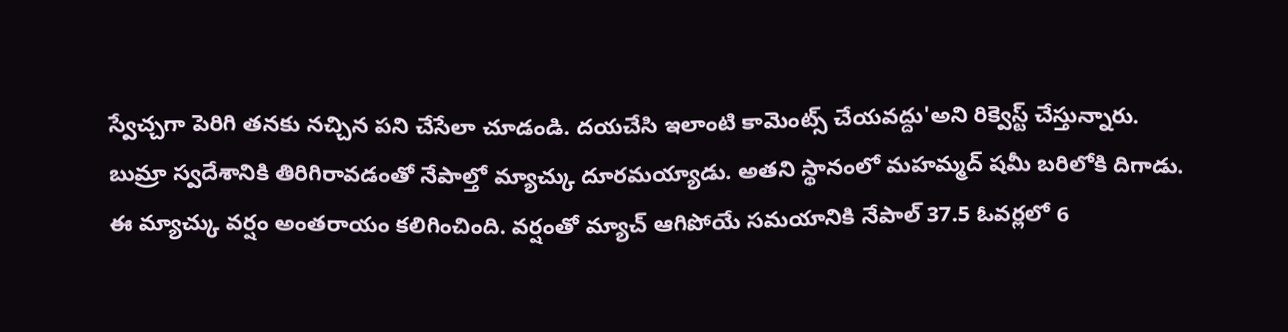స్వేచ్చగా పెరిగి తనకు నచ్చిన పని చేసేలా చూడండి. దయచేసి ఇలాంటి కామెంట్స్ చేయవద్దు'అని రిక్వెస్ట్ చేస్తున్నారు.
బుమ్రా స్వదేశానికి తిరిగిరావడంతో నేపాల్తో మ్యాచ్కు దూరమయ్యాడు. అతని స్థానంలో మహమ్మద్ షమీ బరిలోకి దిగాడు. ఈ మ్యాచ్కు వర్షం అంతరాయం కలిగించింది. వర్షంతో మ్యాచ్ ఆగిపోయే సమయానికి నేపాల్ 37.5 ఓవర్లలో 6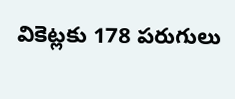వికెట్లకు 178 పరుగులు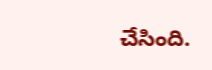చేసింది.